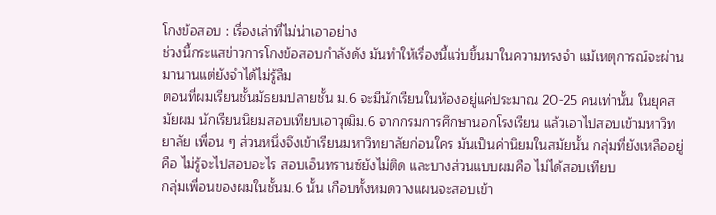โกงข้อสอบ : เรื่องเล่าที่ไม่น่าเอาอย่าง
ช่วงนี้กระแสข่าวการโกงข้อสอบกำลังดัง มันทำให้เรื่องนี้แว่บขึ้นมาในความทรงจำ แม้เหตุการณ์จะผ่านมานานแต่ยังจำได้ไม่รู้ลืม
ตอนที่ผมเรียนชั้นมัธยมปลายชั้น ม.6 จะมีนักเรียนในห้องอยู่แค่ประมาณ 20-25 คนเท่านั้น ในยุคสมัยผม นักเรียนนิยมสอบเทียบเอาวุฒิม.6 จากกรมการศึกษานอกโรงเรียน แล้วเอาไปสอบเข้ามหาวิทยาลัย เพื่อน ๆ ส่วนหนึ่งจึงเข้าเรียนมหาวิทยาลัยก่อนใคร มันเป็นค่านิยมในสมัยนั้น กลุ่มที่ยังเหลืออยู่คือ ไม่รู้จะไปสอบอะไร สอบเอ็นทรานซ์ยังไม่ติด และบางส่วนแบบผมคือ ไม่ได้สอบเทียบ
กลุ่มเพื่อนของผมในชั้นม.6 นั้น เกือบทั้งหมดวางแผนจะสอบเข้า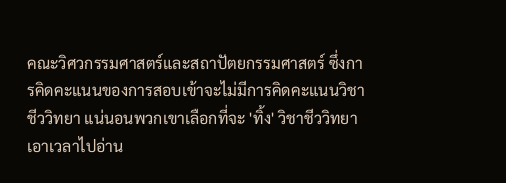คณะวิศวกรรมศาสตร์และสถาปัตยกรรมศาสตร์ ซึ่งการคิดคะแนนของการสอบเข้าจะไม่มีการคิดคะแนนวิชาชีววิทยา แน่นอนพวกเขาเลือกที่จะ 'ทิ้ง' วิชาชีววิทยา เอาเวลาไปอ่าน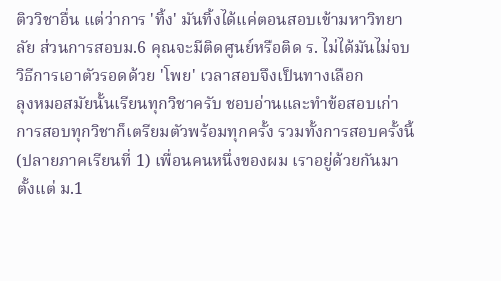ติววิชาอื่น แต่ว่าการ 'ทิ้ง' มันทิ้งได้แค่ตอนสอบเข้ามหาวิทยาลัย ส่วนการสอบม.6 คุณจะมีติดศูนย์หรือติด ร. ไม่ได้มันไม่จบ
วิธีการเอาตัวรอดด้วย 'โพย' เวลาสอบจึงเป็นทางเลือก
ลุงหมอสมัยนั้นเรียนทุกวิชาครับ ชอบอ่านและทำข้อสอบเก่า การสอบทุกวิชาก็เตรียมตัวพร้อมทุกครั้ง รวมทั้งการสอบครั้งนี้ (ปลายภาคเรียนที่ 1) เพื่อนคนหนึ่งของผม เราอยู่ด้วยกันมาตั้งแต่ ม.1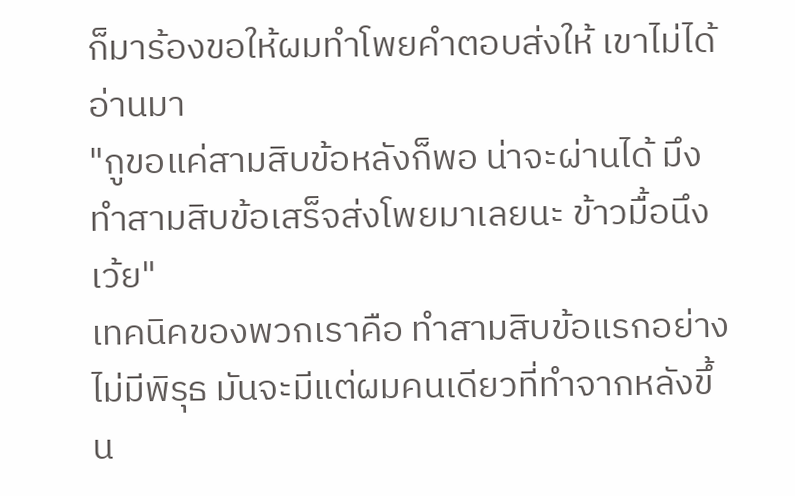ก็มาร้องขอให้ผมทำโพยคำตอบส่งให้ เขาไม่ได้อ่านมา
"กูขอแค่สามสิบข้อหลังก็พอ น่าจะผ่านได้ มึงทำสามสิบข้อเสร็จส่งโพยมาเลยนะ ข้าวมื้อนึงเว้ย"
เทคนิคของพวกเราคือ ทำสามสิบข้อแรกอย่างไม่มีพิรุธ มันจะมีแต่ผมคนเดียวที่ทำจากหลังขึ้น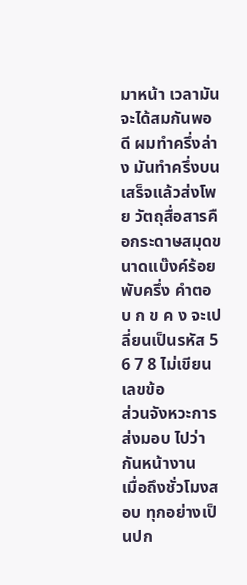มาหน้า เวลามันจะได้สมกันพอดี ผมทำครึ่งล่าง มันทำครึ่งบน เสร็จแล้วส่งโพย วัตถุสื่อสารคือกระดาษสมุดขนาดแบ๊งค์ร้อยพับครึ่ง คำตอบ ก ข ค ง จะเปลี่ยนเป็นรหัส 5 6 7 8 ไม่เขียนเลขข้อ
ส่วนจังหวะการส่งมอบ ไปว่ากันหน้างาน
เมื่อถึงชั่วโมงสอบ ทุกอย่างเป็นปก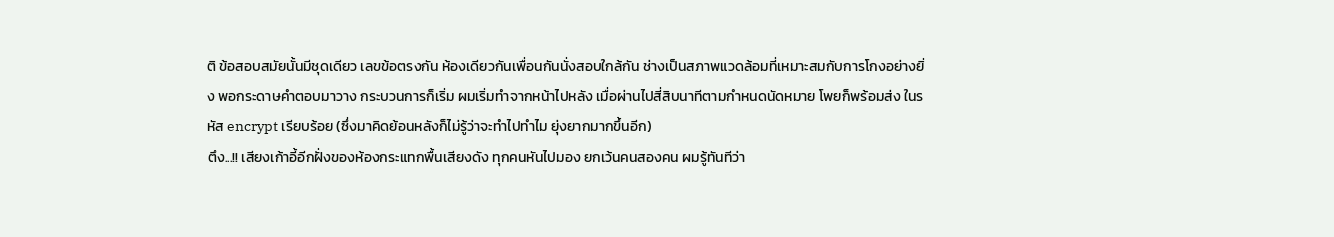ติ ข้อสอบสมัยนั้นมีชุดเดียว เลขข้อตรงกัน ห้องเดียวกันเพื่อนกันนั่งสอบใกล้กัน ช่างเป็นสภาพแวดล้อมที่เหมาะสมกับการโกงอย่างยิ่ง พอกระดาษคำตอบมาวาง กระบวนการก็เริ่ม ผมเริ่มทำจากหน้าไปหลัง เมื่อผ่านไปสี่สิบนาทีตามกำหนดนัดหมาย โพยก็พร้อมส่ง ในรหัส encrypt เรียบร้อย (ซึ่งมาคิดย้อนหลังก็ไม่รู้ว่าจะทำไปทำไม ยุ่งยากมากขึ้นอีก)
ตึง...!! เสียงเก้าอี้อีกฝั่งของห้องกระแทกพื้นเสียงดัง ทุกคนหันไปมอง ยกเว้นคนสองคน ผมรู้ทันทีว่า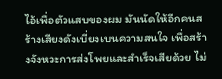ไอ้เพื่อตัวแสบของผม มันนัดให้อีกคนสร้างเสียงดังเบี่ยงเบนความสนใจ เพื่อสร้างจังหวะการส่งโพยและสำเร็จเสียด้วย ไม่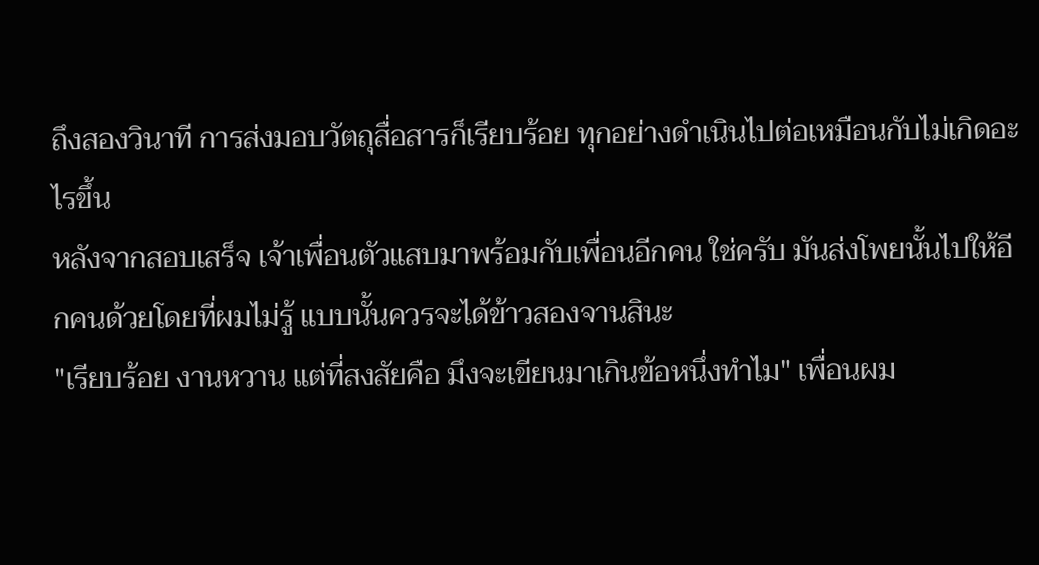ถึงสองวินาที การส่งมอบวัตถุสื่อสารก็เรียบร้อย ทุกอย่างดำเนินไปต่อเหมือนกับไม่เกิดอะไรขึ้น
หลังจากสอบเสร็จ เจ้าเพื่อนตัวแสบมาพร้อมกับเพื่อนอีกคน ใช่ครับ มันส่งโพยนั้นไปให้อีกคนด้วยโดยที่ผมไม่รู้ แบบนั้นควรจะได้ข้าวสองจานสินะ
"เรียบร้อย งานหวาน แต่ที่สงสัยคือ มึงจะเขียนมาเกินข้อหนึ่งทำไม" เพื่อนผม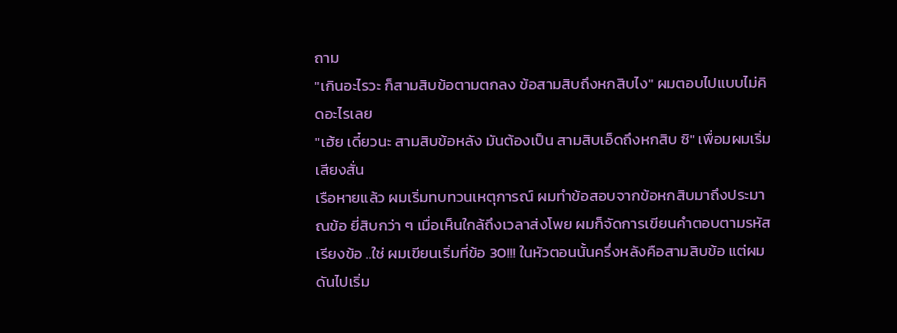ถาม
"เกินอะไรวะ ก็สามสิบข้อตามตกลง ข้อสามสิบถึงหกสิบไง" ผมตอบไปแบบไม่คิดอะไรเลย
"เฮ้ย เดี๋ยวนะ สามสิบข้อหลัง มันต้องเป็น สามสิบเอ็ดถึงหกสิบ ซิ" เพื่อมผมเริ่มเสียงสั่น
เรือหายแล้ว ผมเริ่มทบทวนเหตุการณ์ ผมทำข้อสอบจากข้อหกสิบมาถึงประมาณข้อ ยี่สิบกว่า ๆ เมื่อเห็นใกล้ถึงเวลาส่งโพย ผมก็จัดการเขียนคำตอบตามรหัสเรียงข้อ ..ใช่ ผมเขียนเริ่มที่ข้อ 30!!! ในหัวตอนนั้นครึ่งหลังคือสามสิบข้อ แต่ผมดันไปเริ่ม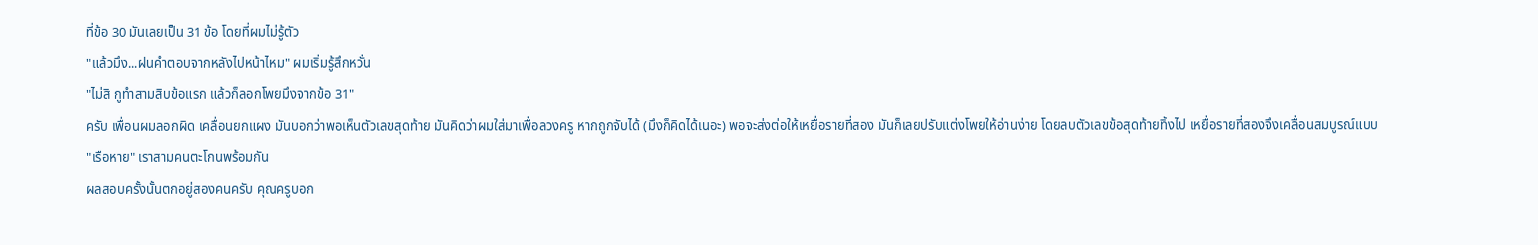ที่ข้อ 30 มันเลยเป็น 31 ข้อ โดยที่ผมไม่รู้ตัว
"แล้วมึง...ฝนคำตอบจากหลังไปหน้าไหม" ผมเริ่มรู้สึกหวั่น
"ไม่สิ กูทำสามสิบข้อแรก แล้วก็ลอกโพยมึงจากข้อ 31"
ครับ เพื่อนผมลอกผิด เคลื่อนยกแผง มันบอกว่าพอเห็นตัวเลขสุดท้าย มันคิดว่าผมใส่มาเพื่อลวงครู หากถูกจับได้ (มึงก็คิดได้เนอะ) พอจะส่งต่อให้เหยื่อรายที่สอง มันก็เลยปรับแต่งโพยให้อ่านง่าย โดยลบตัวเลขข้อสุดท้ายทิ้งไป เหยื่อรายที่สองจึงเคลื่อนสมบูรณ์แบบ
"เรือหาย" เราสามคนตะโกนพร้อมกัน
ผลสอบครั้งนั้นตกอยู่สองคนครับ คุณครูบอก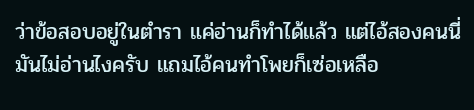ว่าข้อสอบอยู่ในตำรา แค่อ่านก็ทำได้แล้ว แต่ไอ้สองคนนี่มันไม่อ่านไงครับ แถมไอ้คนทำโพยก็เซ่อเหลือ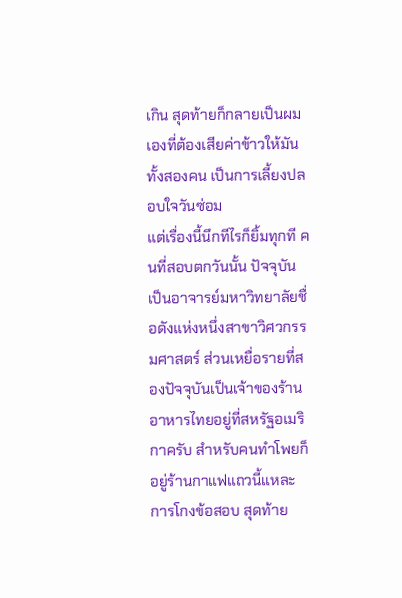เกิน สุดท้ายก็กลายเป็นผมเองที่ต้องเสียค่าข้าวให้มันทั้งสองคน เป็นการเลี้ยงปลอบใจวันซ่อม
แต่เรื่องนี้นึกทีไรก็ยิ้มทุกที คนที่สอบตกวันนั้น ปัจจุบันเป็นอาจารย์มหาวิทยาลัยชื่อดังแห่งหนึ่งสาขาวิศวกรรมศาสตร์ ส่วนเหยื่อรายที่สองปัจจุบันเป็นเจ้าของร้านอาหารไทยอยู่ที่สหรัฐอเมริกาครับ สำหรับคนทำโพยก็อยู่ร้านกาแฟแถวนี้แหละ
การโกงข้อสอบ สุดท้าย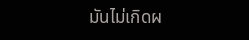มันไม่เกิดผ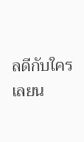ลดีกับใครเลยน